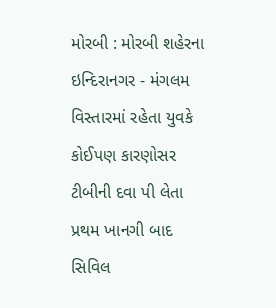મોરબી : મોરબી શહેરના ઇન્દિરાનગર - મંગલમ વિસ્તારમાં રહેતા યુવકે કોઈપણ કારણોસર ટીબીની દવા પી લેતા પ્રથમ ખાનગી બાદ સિવિલ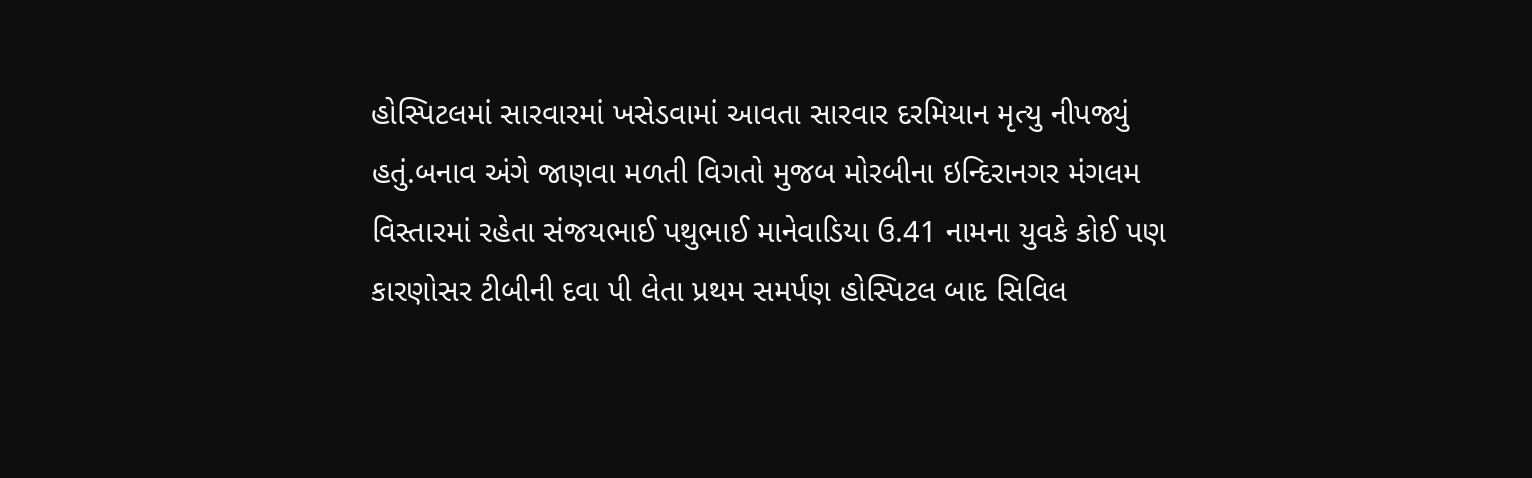હોસ્પિટલમાં સારવારમાં ખસેડવામાં આવતા સારવાર દરમિયાન મૃત્યુ નીપજ્યું હતું.બનાવ અંગે જાણવા મળતી વિગતો મુજબ મોરબીના ઇન્દિરાનગર મંગલમ વિસ્તારમાં રહેતા સંજયભાઈ પથુભાઈ માનેવાડિયા ઉ.41 નામના યુવકે કોઈ પણ કારણોસર ટીબીની દવા પી લેતા પ્રથમ સમર્પણ હોસ્પિટલ બાદ સિવિલ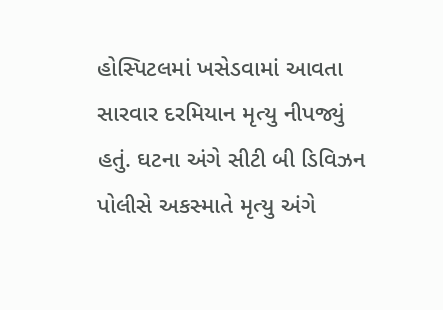હોસ્પિટલમાં ખસેડવામાં આવતા સારવાર દરમિયાન મૃત્યુ નીપજ્યું હતું. ઘટના અંગે સીટી બી ડિવિઝન પોલીસે અકસ્માતે મૃત્યુ અંગે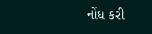નોંધ કરી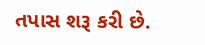તપાસ શરૂ કરી છે.